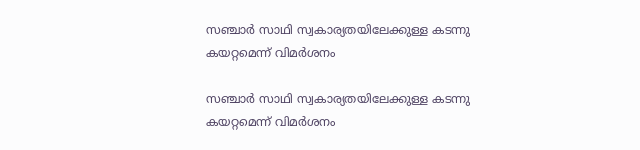സഞ്ചാര്‍ സാഥി സ്വകാര്യതയിലേക്കുള്ള കടന്നു കയറ്റമെന്ന് വിമര്‍ശനം

സഞ്ചാര്‍ സാഥി സ്വകാര്യതയിലേക്കുള്ള കടന്നു കയറ്റമെന്ന് വിമര്‍ശനം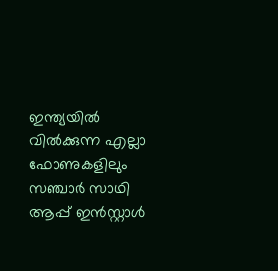ഇന്ത്യയില്‍ വില്‍ക്കുന്ന എല്ലാ ഫോണുകളിലും സഞ്ചാര്‍ സാഥി ആപ്പ് ഇന്‍സ്റ്റാള്‍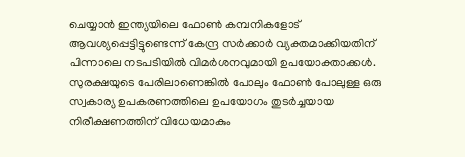ചെയ്യാന്‍ ഇന്ത്യയിലെ ഫോണ്‍ കമ്പനികളോട് ആവശ്യപ്പെട്ടിട്ടുണ്ടെന്ന് കേന്ദ്ര സര്‍ക്കാര്‍ വ്യക്തമാക്കിയതിന് പിന്നാലെ നടപടിയില്‍ വിമര്‍ശനവുമായി ഉപയോക്താക്കള്‍. സുരക്ഷയുടെ പേരിലാണെങ്കില്‍ പോലും ഫോണ്‍ പോലുള്ള ഒരു സ്വകാര്യ ഉപകരണത്തിലെ ഉപയോഗം തുടര്‍ച്ചയായ നിരീക്ഷണത്തിന് വിധേയമാകും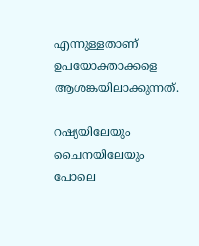എന്നുള്ളതാണ് ഉപയോക്താക്കളെ ആശങ്കയിലാക്കുന്നത്.

റഷ്യയിലേയും ചൈനയിലേയും പോലെ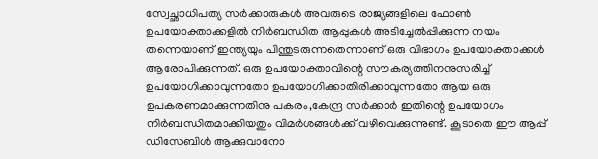സ്വേച്ഛാധിപത്യ സര്‍ക്കാരുകള്‍ അവരുടെ രാജ്യങ്ങളിലെ ഫോണ്‍ ഉപയോക്താക്കളില്‍ നിര്‍ബന്ധിത ആപ്പുകള്‍ അടിച്ചേല്‍പ്പിക്കുന്ന നയം തന്നെയാണ് ഇന്ത്യയും പിന്തുടരുന്നതെന്നാണ് ഒരു വിഭാഗം ഉപയോക്താക്കള്‍ ആരോപിക്കുന്നത്. ഒരു ഉപയോക്താവിന്റെ സൗകര്യത്തിനനുസരിച്ച് ഉപയോഗിക്കാവുന്നതോ ഉപയോഗിക്കാതിരിക്കാവുന്നതോ ആയ ഒരു ഉപകരണമാക്കുന്നതിനു പകരം,കേന്ദ്ര സര്‍ക്കാര്‍ ഇതിന്റെ ഉപയോഗം നിര്‍ബന്ധിതമാക്കിയതും വിമര്‍ശങ്ങള്‍ക്ക് വഴിവെക്കുന്നുണ്ട്. കൂടാതെ ഈ ആപ്പ് ഡിസേബിള്‍ ആക്കുവാനോ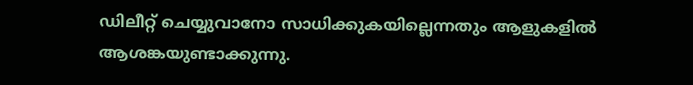ഡിലീറ്റ് ചെയ്യുവാനോ സാധിക്കുകയില്ലെന്നതും ആളുകളില്‍ ആശങ്കയുണ്ടാക്കുന്നു.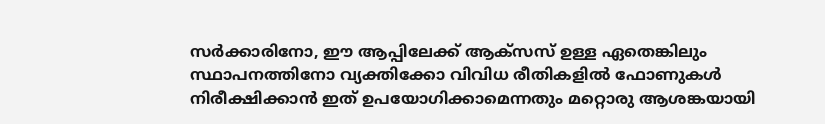സര്‍ക്കാരിനോ, ഈ ആപ്പിലേക്ക് ആക്‌സസ് ഉള്ള ഏതെങ്കിലും സ്ഥാപനത്തിനോ വ്യക്തിക്കോ വിവിധ രീതികളില്‍ ഫോണുകള്‍ നിരീക്ഷിക്കാന്‍ ഇത് ഉപയോഗിക്കാമെന്നതും മറ്റൊരു ആശങ്കയായി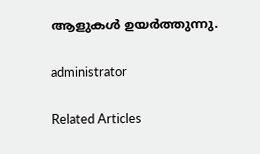ആളുകള്‍ ഉയര്‍ത്തുന്നു.

administrator

Related Articles